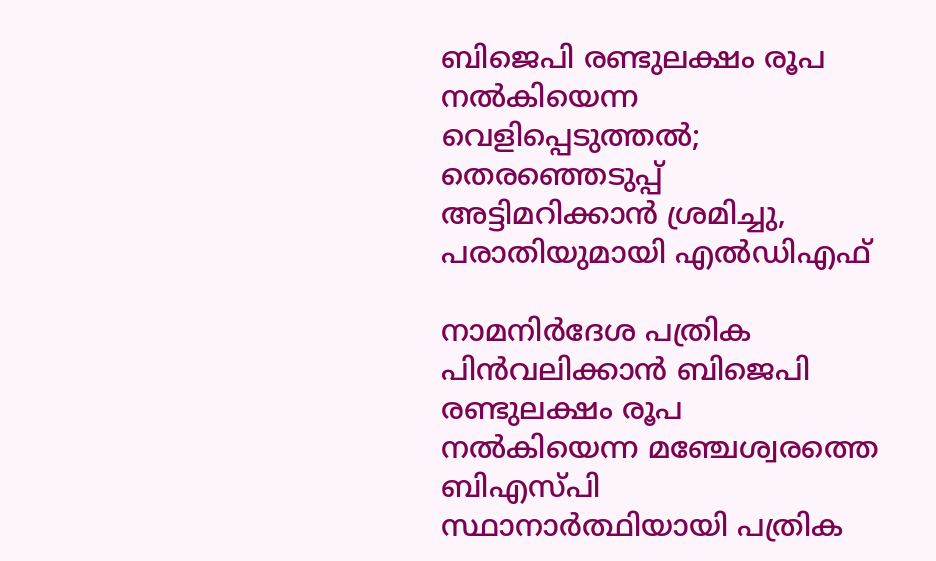ബിജെപി രണ്ടുലക്ഷം രൂപ നല്‍കിയെന്ന വെളിപ്പെടുത്തല്‍; തെരഞ്ഞെടുപ്പ് അട്ടിമറിക്കാന്‍ ശ്രമിച്ചു, പരാതിയുമായി എല്‍ഡിഎഫ്

നാമനിര്‍ദേശ പത്രിക പിന്‍വലിക്കാന്‍ ബിജെപി രണ്ടുലക്ഷം രൂപ നല്‍കിയെന്ന മഞ്ചേശ്വരത്തെ ബിഎസ്പി സ്ഥാനാര്‍ത്ഥിയായി പത്രിക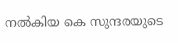നല്‍കിയ കെ സുന്ദരയുടെ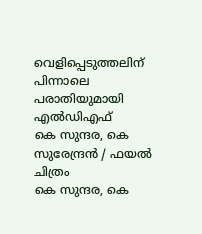വെളിപ്പെടുത്തലിന് പിന്നാലെ പരാതിയുമായി എല്‍ഡിഎഫ്
കെ സുന്ദര, കെ സുരേന്ദ്രന്‍ / ഫയല്‍ ചിത്രം
കെ സുന്ദര, കെ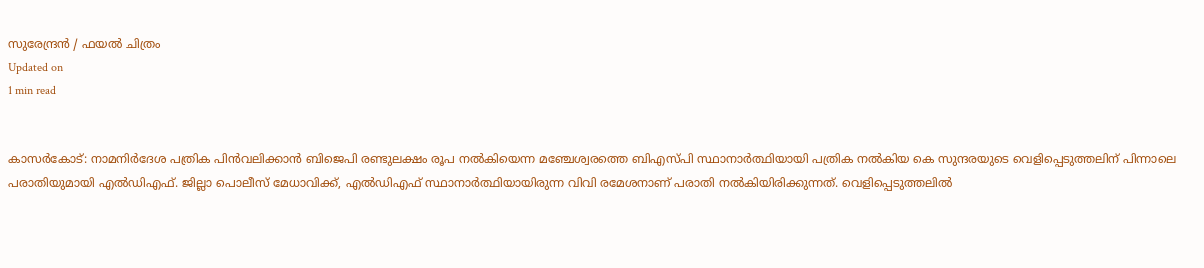സുരേന്ദ്രന്‍ / ഫയല്‍ ചിത്രം
Updated on
1 min read


കാസര്‍കോട്: നാമനിര്‍ദേശ പത്രിക പിന്‍വലിക്കാന്‍ ബിജെപി രണ്ടുലക്ഷം രൂപ നല്‍കിയെന്ന മഞ്ചേശ്വരത്തെ ബിഎസ്പി സ്ഥാനാര്‍ത്ഥിയായി പത്രിക നല്‍കിയ കെ സുന്ദരയുടെ വെളിപ്പെടുത്തലിന് പിന്നാലെ പരാതിയുമായി എല്‍ഡിഎഫ്. ജില്ലാ പൊലീസ് മേധാവിക്ക്, എല്‍ഡിഎഫ് സ്ഥാനാര്‍ത്ഥിയായിരുന്ന വിവി രമേശനാണ് പരാതി നല്‍കിയിരിക്കുന്നത്. വെളിപ്പെടുത്തലില്‍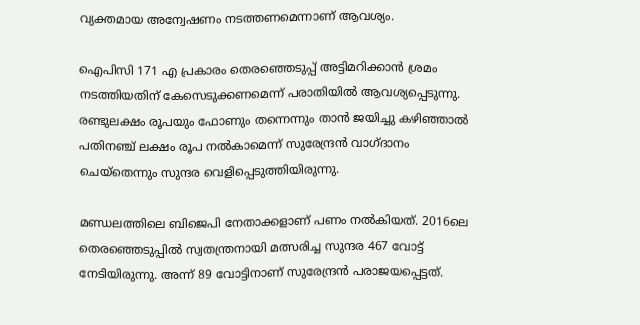വ്യക്തമായ അന്വേഷണം നടത്തണമെന്നാണ് ആവശ്യം.

ഐപിസി 171 എ പ്രകാരം തെരഞ്ഞെടുപ്പ് അട്ടിമറിക്കാന്‍ ശ്രമം നടത്തിയതിന് കേസെടുക്കണമെന്ന് പരാതിയില്‍ ആവശ്യപ്പെടുന്നു. രണ്ടുലക്ഷം രൂപയും ഫോണും തന്നെന്നും താന്‍ ജയിച്ചു കഴിഞ്ഞാല്‍ പതിനഞ്ച് ലക്ഷം രൂപ നല്‍കാമെന്ന് സുരേന്ദ്രന്‍ വാഗ്ദാനം ചെയ്‌തെന്നും സുന്ദര വെളിപ്പെടുത്തിയിരുന്നു.

മണ്ഡലത്തിലെ ബിജെപി നേതാക്കളാണ് പണം നല്‍കിയത്. 2016ലെ തെരഞ്ഞെടുപ്പില്‍ സ്വതന്ത്രനായി മത്സരിച്ച സുന്ദര 467 വോട്ട് നേടിയിരുന്നു. അന്ന് 89 വോട്ടിനാണ് സുരേന്ദ്രന്‍ പരാജയപ്പെട്ടത്.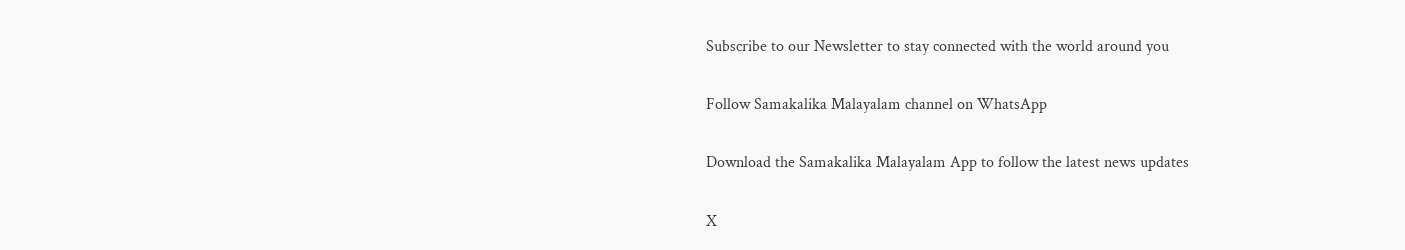Subscribe to our Newsletter to stay connected with the world around you

Follow Samakalika Malayalam channel on WhatsApp

Download the Samakalika Malayalam App to follow the latest news updates

X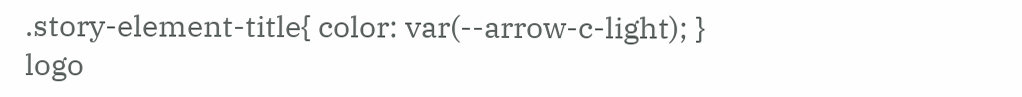.story-element-title{ color: var(--arrow-c-light); }
logo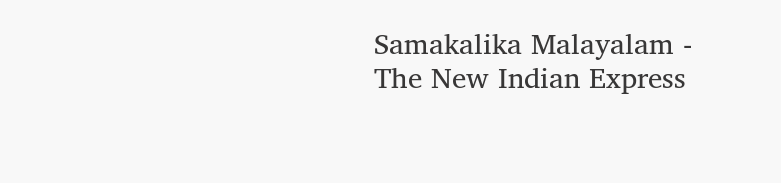Samakalika Malayalam - The New Indian Express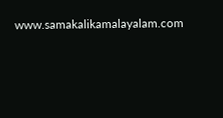www.samakalikamalayalam.com